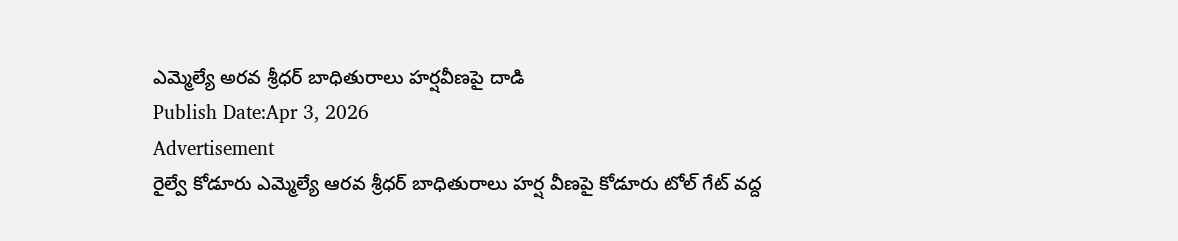ఎమ్మెల్యే అరవ శ్రీధర్ బాధితురాలు హర్షవీణపై దాడి
Publish Date:Apr 3, 2026
Advertisement
రైల్వే కోడూరు ఎమ్మెల్యే ఆరవ శ్రీధర్ బాధితురాలు హర్ష వీణపై కోడూరు టోల్ గేట్ వద్ద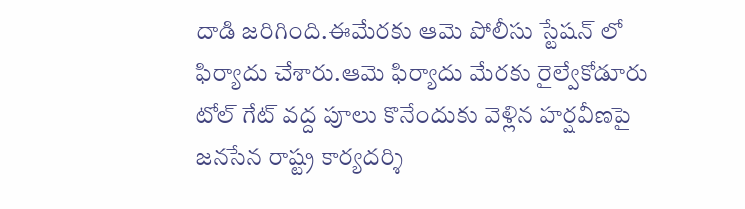దాడి జరిగింది.ఈమేరకు ఆమె పోలీసు స్టేషన్ లో ఫిర్యాదు చేశారు.ఆమె ఫిర్యాదు మేరకు రైల్వేకోడూరు టోల్ గేట్ వద్ద పూలు కొనేందుకు వెళ్లిన హర్షవీణపై జనసేన రాష్ట్ర కార్యదర్శి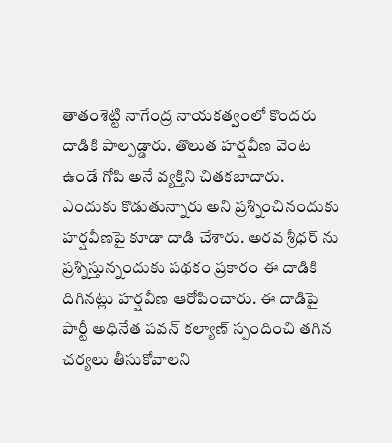తాతంశెట్టి నాగేంద్ర నాయకత్వంలో కొందరు దాడికి పాల్పడ్డారు. తొలుత హర్షవీణ వెంట ఉండే గోపి అనే వ్యక్తిని చితకబాదారు. ఎందుకు కొడుతున్నారు అని ప్రశ్నించినందుకు హర్షవీణపై కూడా దాడి చేశారు. అరవ శ్రీధర్ ను ప్రశ్నిస్తున్నందుకు పథకం ప్రకారం ఈ దాడికి దిగినట్లు హర్షవీణ ఆరోపించారు. ఈ దాడిపై పార్టీ అధినేత పవన్ కల్యాణ్ స్పందించి తగిన చర్యలు తీసుకోవాలని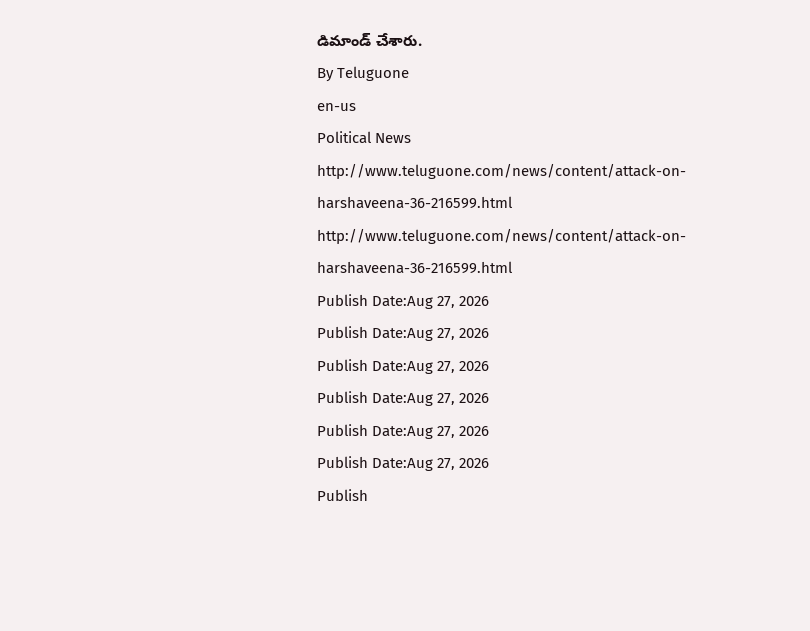డిమాండ్ చేశారు.
By Teluguone
en-us
Political News
http://www.teluguone.com/news/content/attack-on-harshaveena-36-216599.html
http://www.teluguone.com/news/content/attack-on-harshaveena-36-216599.html
Publish Date:Aug 27, 2026
Publish Date:Aug 27, 2026
Publish Date:Aug 27, 2026
Publish Date:Aug 27, 2026
Publish Date:Aug 27, 2026
Publish Date:Aug 27, 2026
Publish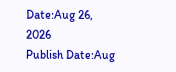Date:Aug 26, 2026
Publish Date:Aug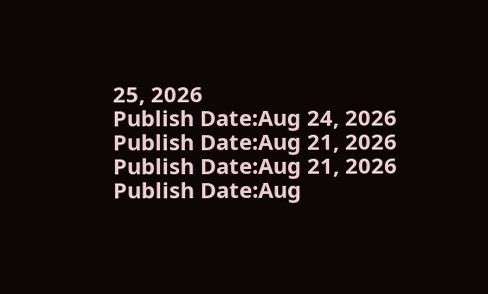25, 2026
Publish Date:Aug 24, 2026
Publish Date:Aug 21, 2026
Publish Date:Aug 21, 2026
Publish Date:Aug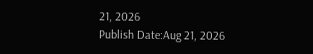21, 2026
Publish Date:Aug 21, 2026